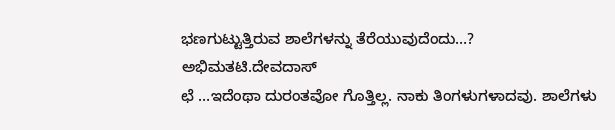ಭಣಗುಟ್ಟುತ್ತಿರುವ ಶಾಲೆಗಳನ್ನು ತೆರೆಯುವುದೆಂದು…?
ಅಭಿಮತಟಿ.ದೇವದಾಸ್
ಛೆ …ಇದೆಂಥಾ ದುರಂತವೋ ಗೊತ್ತಿಲ್ಲ. ನಾಕು ತಿಂಗಳುಗಳಾದವು. ಶಾಲೆಗಳು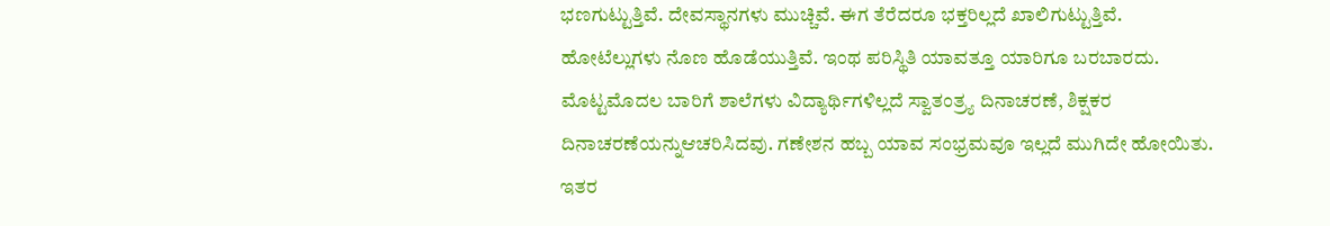ಭಣಗುಟ್ಟುತ್ತಿವೆ. ದೇವಸ್ಥಾನಗಳು ಮುಚ್ಚಿವೆ. ಈಗ ತೆರೆದರೂ ಭಕ್ತರಿಲ್ಲದೆ ಖಾಲಿಗುಟ್ಟುತ್ತಿವೆ. ಹೋಟೆಲ್ಲುಗಳು ನೊಣ ಹೊಡೆಯುತ್ತಿವೆ. ಇಂಥ ಪರಿಸ್ಥಿತಿ ಯಾವತ್ತೂ ಯಾರಿಗೂ ಬರಬಾರದು. ಮೊಟ್ಟಮೊದಲ ಬಾರಿಗೆ ಶಾಲೆಗಳು ವಿದ್ಯಾರ್ಥಿಗಳಿಲ್ಲದೆ ಸ್ವಾತಂತ್ರ್ಯ ದಿನಾಚರಣೆ, ಶಿಕ್ಷಕರ ದಿನಾಚರಣೆಯನ್ನುಆಚರಿಸಿದವು. ಗಣೇಶನ ಹಬ್ಬ ಯಾವ ಸಂಭ್ರಮವೂ ಇಲ್ಲದೆ ಮುಗಿದೇ ಹೋಯಿತು. ಇತರ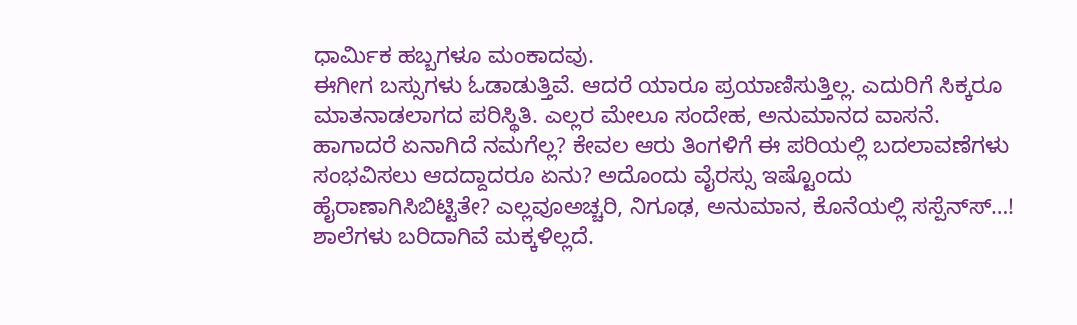ಧಾರ್ಮಿಕ ಹಬ್ಬಗಳೂ ಮಂಕಾದವು.
ಈಗೀಗ ಬಸ್ಸುಗಳು ಓಡಾಡುತ್ತಿವೆ. ಆದರೆ ಯಾರೂ ಪ್ರಯಾಣಿಸುತ್ತಿಲ್ಲ. ಎದುರಿಗೆ ಸಿಕ್ಕರೂ ಮಾತನಾಡಲಾಗದ ಪರಿಸ್ಥಿತಿ. ಎಲ್ಲರ ಮೇಲೂ ಸಂದೇಹ, ಅನುಮಾನದ ವಾಸನೆ. ಹಾಗಾದರೆ ಏನಾಗಿದೆ ನಮಗೆಲ್ಲ? ಕೇವಲ ಆರು ತಿಂಗಳಿಗೆ ಈ ಪರಿಯಲ್ಲಿ ಬದಲಾವಣೆಗಳು ಸಂಭವಿಸಲು ಆದದ್ದಾದರೂ ಏನು? ಅದೊಂದು ವೈರಸ್ಸು ಇಷ್ಟೊಂದು ಹೈರಾಣಾಗಿಸಿಬಿಟ್ಟಿತೇ? ಎಲ್ಲವೂಅಚ್ಚರಿ, ನಿಗೂಢ, ಅನುಮಾನ, ಕೊನೆಯಲ್ಲಿ ಸಸ್ಪೆನ್‌ಸ್‌…!
ಶಾಲೆಗಳು ಬರಿದಾಗಿವೆ ಮಕ್ಕಳಿಲ್ಲದೆ.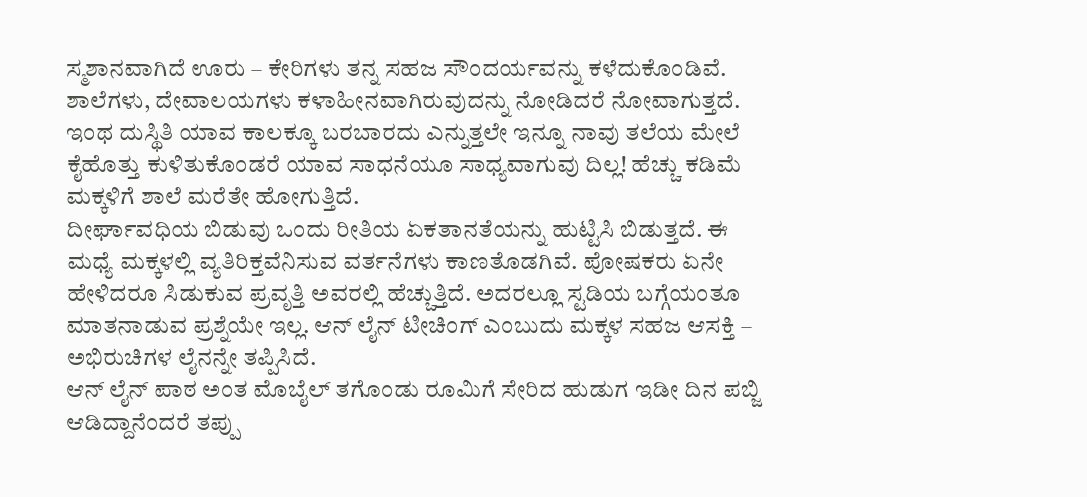ಸ್ಮಶಾನವಾಗಿದೆ ಊರು – ಕೇರಿಗಳು ತನ್ನ ಸಹಜ ಸೌಂದರ್ಯವನ್ನು ಕಳೆದುಕೊಂಡಿವೆ. ಶಾಲೆಗಳು, ದೇವಾಲಯಗಳು ಕಳಾಹೀನವಾಗಿರುವುದನ್ನು ನೋಡಿದರೆ ನೋವಾಗುತ್ತದೆ. ಇಂಥ ದುಸ್ಥಿತಿ ಯಾವ ಕಾಲಕ್ಕೂ ಬರಬಾರದು ಎನ್ನುತ್ತಲೇ ಇನ್ನೂ ನಾವು ತಲೆಯ ಮೇಲೆ ಕೈಹೊತ್ತು ಕುಳಿತುಕೊಂಡರೆ ಯಾವ ಸಾಧನೆಯೂ ಸಾಧ್ಯವಾಗುವು ದಿಲ್ಲ! ಹೆಚ್ಚು ಕಡಿಮೆ ಮಕ್ಕಳಿಗೆ ಶಾಲೆ ಮರೆತೇ ಹೋಗುತ್ತಿದೆ.
ದೀರ್ಘಾವಧಿಯ ಬಿಡುವು ಒಂದು ರೀತಿಯ ಏಕತಾನತೆಯನ್ನು ಹುಟ್ಟಿಸಿ ಬಿಡುತ್ತದೆ. ಈ ಮಧ್ಯೆ ಮಕ್ಕಳಲ್ಲಿ ವ್ಯತಿರಿಕ್ತವೆನಿಸುವ ವರ್ತನೆಗಳು ಕಾಣತೊಡಗಿವೆ. ಪೋಷಕರು ಏನೇ ಹೇಳಿದರೂ ಸಿಡುಕುವ ಪ್ರವೃತ್ತಿ ಅವರಲ್ಲಿ ಹೆಚ್ಚುತ್ತಿದೆ. ಅದರಲ್ಲೂ ಸ್ಟಡಿಯ ಬಗ್ಗೆಯಂತೂ ಮಾತನಾಡುವ ಪ್ರಶ್ನೆಯೇ ಇಲ್ಲ. ಆನ್ ಲೈನ್ ಟೀಚಿಂಗ್ ಎಂಬುದು ಮಕ್ಕಳ ಸಹಜ ಆಸಕ್ತಿ – ಅಭಿರುಚಿಗಳ ಲೈನನ್ನೇ ತಪ್ಪಿಸಿದೆ.
ಆನ್ ಲೈನ್ ಪಾಠ ಅಂತ ಮೊಬೈಲ್ ತಗೊಂಡು ರೂಮಿಗೆ ಸೇರಿದ ಹುಡುಗ ಇಡೀ ದಿನ ಪಬ್ಜಿ ಆಡಿದ್ದಾನೆಂದರೆ ತಪ್ಪು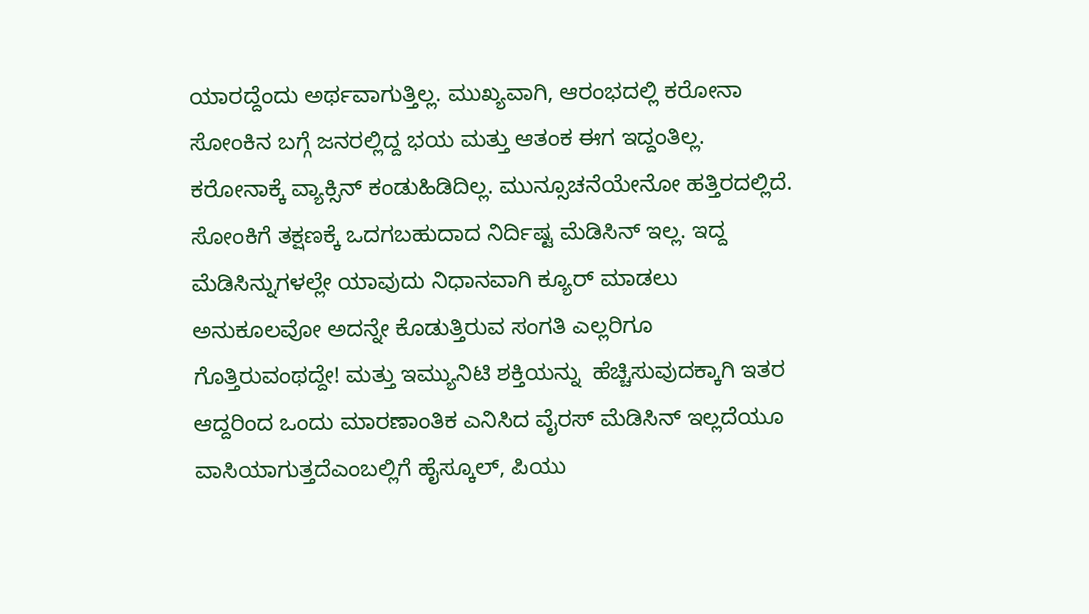ಯಾರದ್ದೆಂದು ಅರ್ಥವಾಗುತ್ತಿಲ್ಲ. ಮುಖ್ಯವಾಗಿ, ಆರಂಭದಲ್ಲಿ ಕರೋನಾ ಸೋಂಕಿನ ಬಗ್ಗೆ ಜನರಲ್ಲಿದ್ದ ಭಯ ಮತ್ತು ಆತಂಕ ಈಗ ಇದ್ದಂತಿಲ್ಲ. ಕರೋನಾಕ್ಕೆ ವ್ಯಾಕ್ಸಿನ್ ಕಂಡುಹಿಡಿದಿಲ್ಲ. ಮುನ್ಸೂಚನೆಯೇನೋ ಹತ್ತಿರದಲ್ಲಿದೆ. ಸೋಂಕಿಗೆ ತಕ್ಷಣಕ್ಕೆ ಒದಗಬಹುದಾದ ನಿರ್ದಿಷ್ಟ ಮೆಡಿಸಿನ್ ಇಲ್ಲ. ಇದ್ದ ಮೆಡಿಸಿನ್ನುಗಳಲ್ಲೇ ಯಾವುದು ನಿಧಾನವಾಗಿ ಕ್ಯೂರ್ ಮಾಡಲು ಅನುಕೂಲವೋ ಅದನ್ನೇ ಕೊಡುತ್ತಿರುವ ಸಂಗತಿ ಎಲ್ಲರಿಗೂ ಗೊತ್ತಿರುವಂಥದ್ದೇ! ಮತ್ತು ಇಮ್ಯುನಿಟಿ ಶಕ್ತಿಯನ್ನು  ಹೆಚ್ಚಿಸುವುದಕ್ಕಾಗಿ ಇತರ ಆದ್ದರಿಂದ ಒಂದು ಮಾರಣಾಂತಿಕ ಎನಿಸಿದ ವೈರಸ್ ಮೆಡಿಸಿನ್ ಇಲ್ಲದೆಯೂ ವಾಸಿಯಾಗುತ್ತದೆಎಂಬಲ್ಲಿಗೆ ಹೈಸ್ಕೂಲ್, ಪಿಯು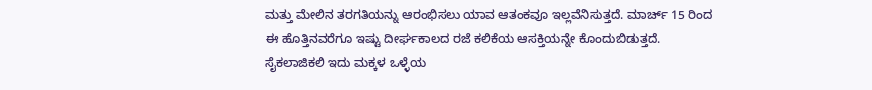ಮತ್ತು ಮೇಲಿನ ತರಗತಿಯನ್ನು ಆರಂಭಿಸಲು ಯಾವ ಆತಂಕವೂ ಇಲ್ಲವೆನಿಸುತ್ತದೆ. ಮಾರ್ಚ್ 15 ರಿಂದ ಈ ಹೊತ್ತಿನವರೆಗೂ ಇಷ್ಟು ದೀರ್ಘಕಾಲದ ರಜೆ ಕಲಿಕೆಯ ಆಸಕ್ತಿಯನ್ನೇ ಕೊಂದುಬಿಡುತ್ತದೆ.
ಸೈಕಲಾಜಿಕಲಿ ಇದು ಮಕ್ಕಳ ಒಳ್ಳೆಯ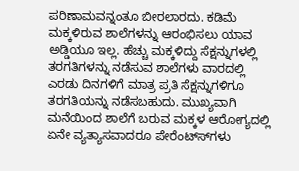ಪರಿಣಾಮವನ್ನಂತೂ ಬೀರಲಾರದು. ಕಡಿಮೆ ಮಕ್ಕಳಿರುವ ಶಾಲೆಗಳನ್ನು ಆರಂಭಿಸಲು ಯಾವ ಅಡ್ಡಿಯೂ ಇಲ್ಲ. ಹೆಚ್ಚು ಮಕ್ಕಳಿದ್ದು ಸೆಕ್ಷನ್ನುಗಳಲ್ಲಿ ತರಗತಿಗಳನ್ನು ನಡೆಸುವ ಶಾಲೆಗಳು ವಾರದಲ್ಲಿ ಎರಡು ದಿನಗಳಿಗೆ ಮಾತ್ರ ಪ್ರತಿ ಸೆಕ್ಷನ್ನುಗಳಿಗೂ ತರಗತಿಯನ್ನು ನಡೆಸಬಹುದು. ಮುಖ್ಯವಾಗಿ ಮನೆಯಿಂದ ಶಾಲೆಗೆ ಬರುವ ಮಕ್ಕಳ ಆರೋಗ್ಯದಲ್ಲಿ ಏನೇ ವ್ಯತ್ಯಾಸವಾದರೂ ಪೇರೆಂಟ್‌ಸ್‌‌ಗಳು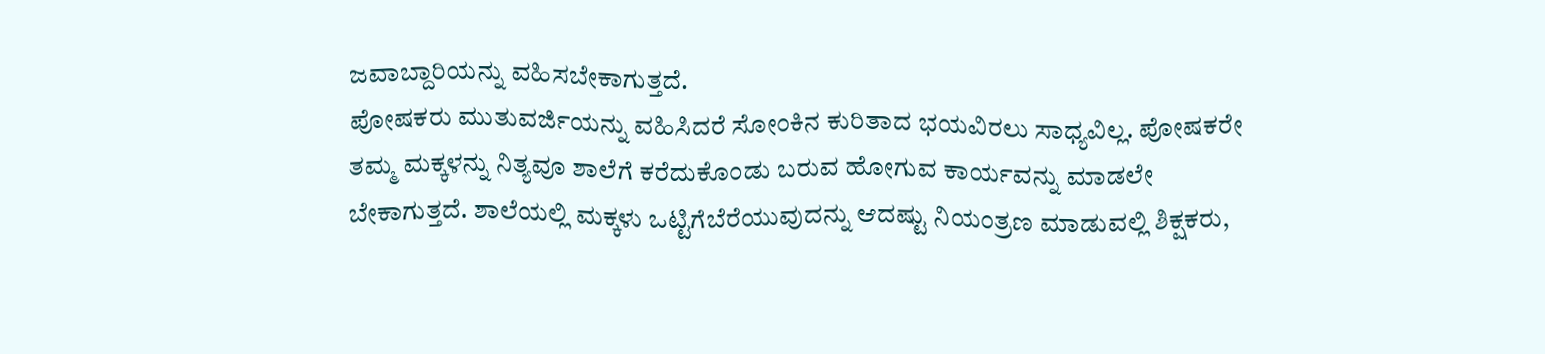ಜವಾಬ್ದಾರಿಯನ್ನು ವಹಿಸಬೇಕಾಗುತ್ತದೆ.
ಪೋಷಕರು ಮುತುವರ್ಜಿಯನ್ನು ವಹಿಸಿದರೆ ಸೋಂಕಿನ ಕುರಿತಾದ ಭಯವಿರಲು ಸಾಧ್ಯವಿಲ್ಲ. ಪೋಷಕರೇ ತಮ್ಮ ಮಕ್ಕಳನ್ನು ನಿತ್ಯವೂ ಶಾಲೆಗೆ ಕರೆದುಕೊಂಡು ಬರುವ ಹೋಗುವ ಕಾರ್ಯವನ್ನು ಮಾಡಲೇ ಬೇಕಾಗುತ್ತದೆ. ಶಾಲೆಯಲ್ಲಿ ಮಕ್ಕಳು ಒಟ್ಟಿಗೆಬೆರೆಯುವುದನ್ನು ಆದಷ್ಟು ನಿಯಂತ್ರಣ ಮಾಡುವಲ್ಲಿ ಶಿಕ್ಷಕರು,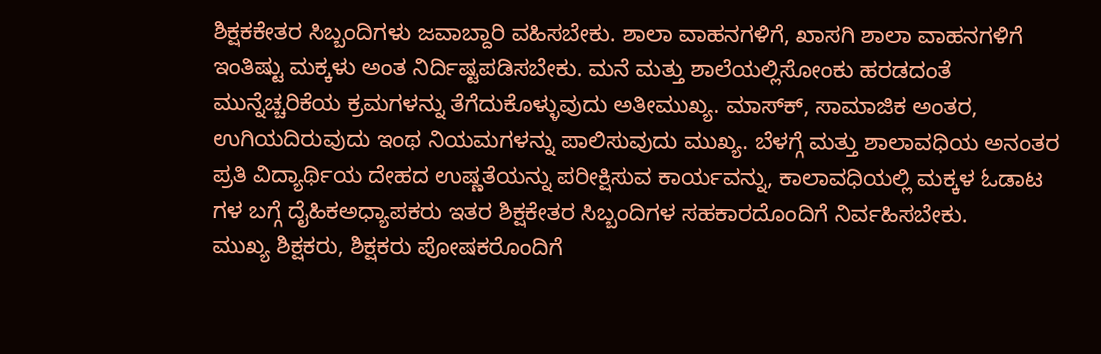ಶಿಕ್ಷಕಕೇತರ ಸಿಬ್ಬಂದಿಗಳು ಜವಾಬ್ದಾರಿ ವಹಿಸಬೇಕು. ಶಾಲಾ ವಾಹನಗಳಿಗೆ, ಖಾಸಗಿ ಶಾಲಾ ವಾಹನಗಳಿಗೆ ಇಂತಿಷ್ಟು ಮಕ್ಕಳು ಅಂತ ನಿರ್ದಿಷ್ಟಪಡಿಸಬೇಕು. ಮನೆ ಮತ್ತು ಶಾಲೆಯಲ್ಲಿಸೋಂಕು ಹರಡದಂತೆ ಮುನ್ನೆಚ್ಚರಿಕೆಯ ಕ್ರಮಗಳನ್ನು ತೆಗೆದುಕೊಳ್ಳುವುದು ಅತೀಮುಖ್ಯ. ಮಾಸ್‌ಕ್‌, ಸಾಮಾಜಿಕ ಅಂತರ, ಉಗಿಯದಿರುವುದು ಇಂಥ ನಿಯಮಗಳನ್ನು ಪಾಲಿಸುವುದು ಮುಖ್ಯ. ಬೆಳಗ್ಗೆ ಮತ್ತು ಶಾಲಾವಧಿಯ ಅನಂತರ ಪ್ರತಿ ವಿದ್ಯಾರ್ಥಿಯ ದೇಹದ ಉಷ್ಣತೆಯನ್ನು ಪರೀಕ್ಷಿಸುವ ಕಾರ್ಯವನ್ನು, ಕಾಲಾವಧಿಯಲ್ಲಿ ಮಕ್ಕಳ ಓಡಾಟ ಗಳ ಬಗ್ಗೆ ದೈಹಿಕಅಧ್ಯಾಪಕರು ಇತರ ಶಿಕ್ಷಕೇತರ ಸಿಬ್ಬಂದಿಗಳ ಸಹಕಾರದೊಂದಿಗೆ ನಿರ್ವಹಿಸಬೇಕು.
ಮುಖ್ಯ ಶಿಕ್ಷಕರು, ಶಿಕ್ಷಕರು ಪೋಷಕರೊಂದಿಗೆ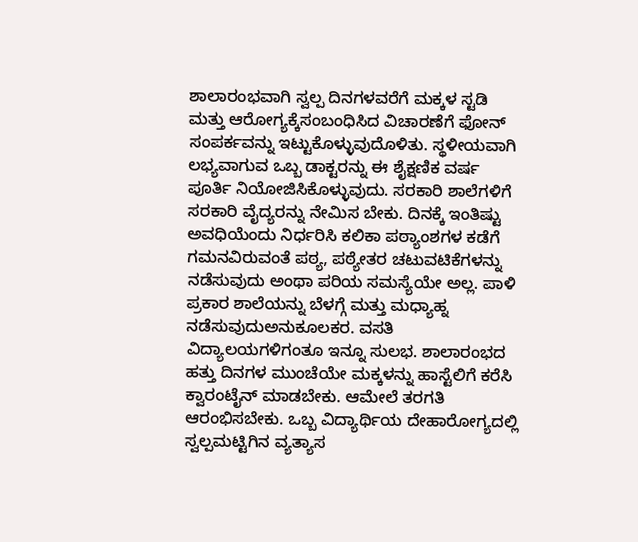ಶಾಲಾರಂಭವಾಗಿ ಸ್ವಲ್ಪ ದಿನಗಳವರೆಗೆ ಮಕ್ಕಳ ಸ್ಟಡಿ ಮತ್ತು ಆರೋಗ್ಯಕ್ಕೆಸಂಬಂಧಿಸಿದ ವಿಚಾರಣೆಗೆ ಫೋನ್ ಸಂಪರ್ಕವನ್ನು ಇಟ್ಟುಕೊಳ್ಳುವುದೊಳಿತು. ಸ್ಥಳೀಯವಾಗಿ ಲಭ್ಯವಾಗುವ ಒಬ್ಬ ಡಾಕ್ಟರನ್ನು ಈ ಶೈಕ್ಷಣಿಕ ವರ್ಷ ಪೂರ್ತಿ ನಿಯೋಜಿಸಿಕೊಳ್ಳುವುದು. ಸರಕಾರಿ ಶಾಲೆಗಳಿಗೆ ಸರಕಾರಿ ವೈದ್ಯರನ್ನು ನೇಮಿಸ ಬೇಕು. ದಿನಕ್ಕೆ ಇಂತಿಷ್ಟು ಅವಧಿಯೆಂದು ನಿರ್ಧರಿಸಿ ಕಲಿಕಾ ಪಠ್ಯಾಂಶಗಳ ಕಡೆಗೆ ಗಮನವಿರುವಂತೆ ಪಠ್ಯ, ಪಠ್ಯೇತರ ಚಟುವಟಿಕೆಗಳನ್ನು ನಡೆಸುವುದು ಅಂಥಾ ಪರಿಯ ಸಮಸ್ಯೆಯೇ ಅಲ್ಲ. ಪಾಳಿ ಪ್ರಕಾರ ಶಾಲೆಯನ್ನು ಬೆಳಗ್ಗೆ ಮತ್ತು ಮಧ್ಯಾಹ್ನ ನಡೆಸುವುದುಅನುಕೂಲಕರ. ವಸತಿ ವಿದ್ಯಾಲಯಗಳಿಗಂತೂ ಇನ್ನೂ ಸುಲಭ. ಶಾಲಾರಂಭದ ಹತ್ತು ದಿನಗಳ ಮುಂಚೆಯೇ ಮಕ್ಕಳನ್ನು ಹಾಸ್ಟೆಲಿಗೆ ಕರೆಸಿ ಕ್ವಾರಂಟೈನ್ ಮಾಡಬೇಕು. ಆಮೇಲೆ ತರಗತಿ ಆರಂಭಿಸಬೇಕು. ಒಬ್ಬ ವಿದ್ಯಾರ್ಥಿಯ ದೇಹಾರೋಗ್ಯದಲ್ಲಿ ಸ್ವಲ್ಪಮಟ್ಟಿಗಿನ ವ್ಯತ್ಯಾಸ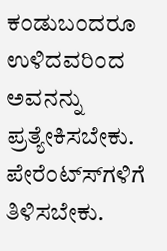ಕಂಡುಬಂದರೂ ಉಳಿದವರಿಂದ ಅವನನ್ನು ಪ್ರತ್ಯೇಕಿಸಬೇಕು.
ಪೇರೆಂಟ್‌ಸ್‌‌ಗಳಿಗೆ ತಿಳಿಸಬೇಕು.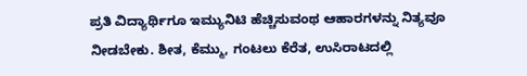ಪ್ರತಿ ವಿದ್ಯಾರ್ಥಿಗೂ ಇಮ್ಯುನಿಟಿ ಹೆಚ್ಚಿಸುವಂಥ ಆಹಾರಗಳನ್ನು ನಿತ್ಯವೂ ನೀಡಬೇಕು. ಶೀತ, ಕೆಮ್ಮು, ಗಂಟಲು ಕೆರೆತ, ಉಸಿರಾಟದಲ್ಲಿ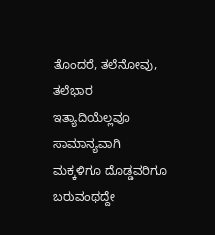ತೊಂದರೆ, ತಲೆನೋವು, ತಲೆಭಾರ ಇತ್ಯಾದಿಯೆಲ್ಲವೂ ಸಾಮಾನ್ಯವಾಗಿ ಮಕ್ಕಳಿಗೂ ದೊಡ್ಡವರಿಗೂ ಬರುವಂಥದ್ದೇ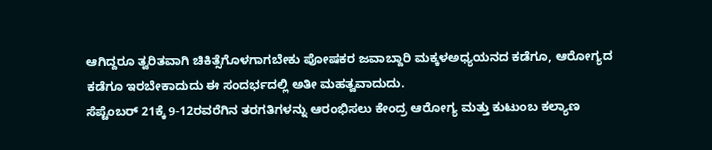ಆಗಿದ್ದರೂ ತ್ವರಿತವಾಗಿ ಚಿಕಿತ್ಸೆಗೊಳಗಾಗಬೇಕು ಪೋಷಕರ ಜವಾಬ್ದಾರಿ ಮಕ್ಕಳಅಧ್ಯಯನದ ಕಡೆಗೂ, ಆರೋಗ್ಯದ ಕಡೆಗೂ ಇರಬೇಕಾದುದು ಈ ಸಂದರ್ಭದಲ್ಲಿ ಅತೀ ಮಹತ್ವವಾದುದು.
ಸೆಪ್ಟೆಂಬರ್ 21ಕ್ಕೆ 9-12ರವರೆಗಿನ ತರಗತಿಗಳನ್ನು ಆರಂಭಿಸಲು ಕೇಂದ್ರ ಆರೋಗ್ಯ ಮತ್ತು ಕುಟುಂಬ ಕಲ್ಯಾಣ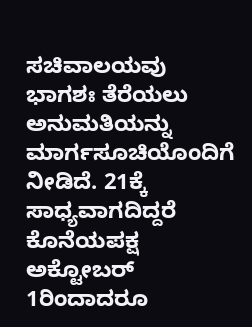ಸಚಿವಾಲಯವು ಭಾಗಶಃ ತೆರೆಯಲು ಅನುಮತಿಯನ್ನು ಮಾರ್ಗಸೂಚಿಯೊಂದಿಗೆ ನೀಡಿದೆ. 21ಕ್ಕೆ ಸಾಧ್ಯವಾಗದಿದ್ದರೆ ಕೊನೆಯಪಕ್ಷ ಅಕ್ಟೋಬರ್  1ರಿಂದಾದರೂ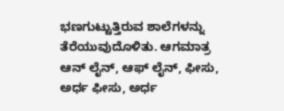ಭಣಗುಟ್ಟುತ್ತಿರುವ ಶಾಲೆಗಳನ್ನು ತೆರೆಯುವುದೊಳಿತು. ಆಗಮಾತ್ರ ಆನ್ ಲೈನ್, ಆಫ್ ಲೈನ್, ಫೀಸು, ಅರ್ಧ ಫೀಸು, ಅರ್ಧ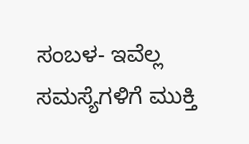ಸಂಬಳ- ಇವೆಲ್ಲ ಸಮಸ್ಯೆಗಳಿಗೆ ಮುಕ್ತಿ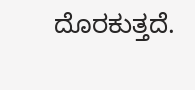ದೊರಕುತ್ತದೆ.